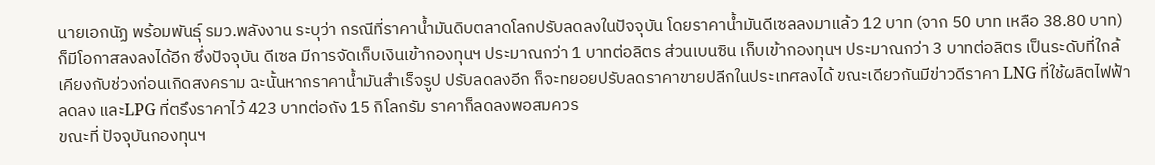นายเอกนัฏ พร้อมพันธุ์ รมว.พลังงาน ระบุว่า กรณีที่ราคาน้ำมันดิบตลาดโลกปรับลดลงในปัจจุบัน โดยราคาน้ำมันดีเซลลงมาแล้ว 12 บาท (จาก 50 บาท เหลือ 38.80 บาท) ก็มีโอกาสลงลงได้อีก ซึ่งปัจจุบัน ดีเซล มีการจัดเก็บเงินเข้ากองทุนฯ ประมาณกว่า 1 บาทต่อลิตร ส่วนเบนซิน เก็บเข้ากองทุนฯ ประมาณกว่า 3 บาทต่อลิตร เป็นระดับที่ใกล้เคียงกับช่วงก่อนเกิดสงคราม ฉะนั้นหากราคาน้ำมันสำเร็จรูป ปรับลดลงอีก ก็จะทยอยปรับลดราคาขายปลีกในประเทศลงได้ ขณะเดียวกันมีข่าวดีราคา LNG ที่ใช้ผลิตไฟฟ้าลดลง และLPG ที่ตรึงราคาไว้ 423 บาทต่อถัง 15 กิโลกรัม ราคาก็ลดลงพอสมควร
ขณะที่ ปัจจุบันกองทุนฯ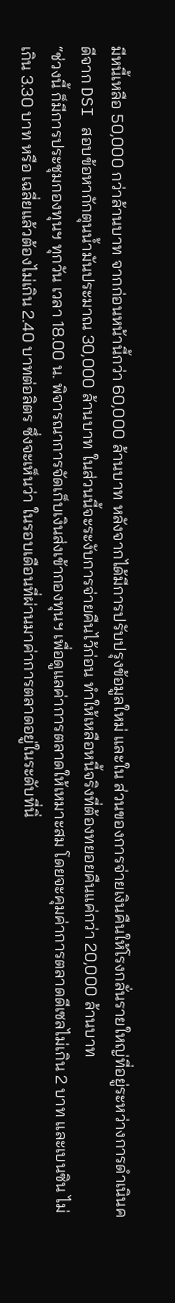มีหนี้เหลือ 50,000 กว่าล้านบาท จากก่อนหน้านี้กว่า 60,000 ล้านบาท หลังจากได้มีการปรับปรุงข้อมูลใหม่ และใน ส่วนของการจ่ายเงินคืนให้โรงกลั่นรายใหญ่ที่อยู่ระหว่างการดำเนินคดีจาก DSI สอบข้อหากักตุนน้ำมันประมาณ 30,000 ล้านบาท ในส่วนนี้จะระงับการจ่ายคืนไว้ก่อน ทำให้เหลือหนี้จริงที่ต้องทยอยคืนแค่กว่า 20,000 ล้านบาท
“ช่วงนี้ ก็มีการประชุมกองทุนฯ ทุกวัน เวลา 18.00 น. พิจารณาการจัดเก็บเงินส่งเข้ากองทุนฯ เพื่อดูแลค่าการตลาดให้เหมาะสม โดยจะคุมค่าการตลาดดีเซลไม่เกิน 2 บาท และเบนซิน ไม่เกิน 3.30 บาท หรือ เฉลี่ยแล้วต้องไม่เกิน 2.40 บาทต่อลิตร ซึ่งจะเห็นว่า ในรอบเดือนที่ผ่านมาค่าการตลาดอยู่ในระดับที่นิ่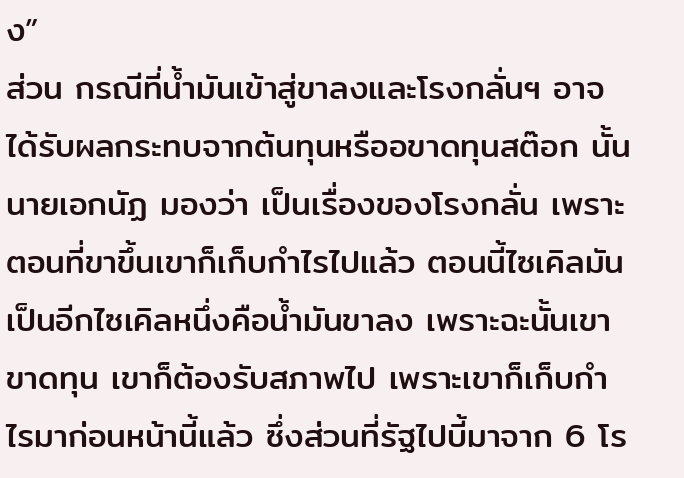ง”
ส่วน กรณีที่น้ำมันเข้าสู่ขาลงและโรงกลั่นฯ อาจได้รับผลกระทบจากต้นทุนหรืออขาดทุนสต๊อก นั้น นายเอกนัฏ มองว่า เป็นเรื่องของโรงกลั่น เพราะตอนที่ขาขึ้นเขาก็เก็บกำไรไปแล้ว ตอนนี้ไซเคิลมันเป็นอีกไซเคิลหนึ่งคือน้ำมันขาลง เพราะฉะนั้นเขาขาดทุน เขาก็ต้องรับสภาพไป เพราะเขาก็เก็บกำไรมาก่อนหน้านี้แล้ว ซึ่งส่วนที่รัฐไปบี้มาจาก 6 โร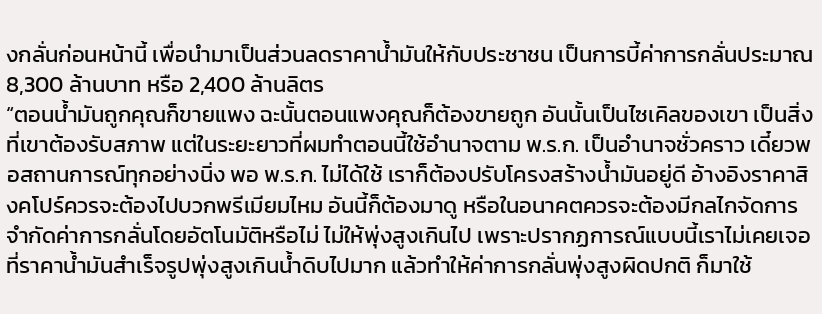งกลั่นก่อนหน้านี้ เพื่อนำมาเป็นส่วนลดราคาน้ำมันให้กับประชาชน เป็นการบี้ค่าการกลั่นประมาณ 8,300 ล้านบาท หรือ 2,400 ล้านลิตร
“ตอนน้ำมันถูกคุณก็ขายแพง ฉะนั้นตอนแพงคุณก็ต้องขายถูก อันนั้นเป็นไซเคิลของเขา เป็นสิ่งที่เขาต้องรับสภาพ แต่ในระยะยาวที่ผมทำตอนนี้ใช้อำนาจตาม พ.ร.ก. เป็นอำนาจชั่วคราว เดี๋ยวพอสถานการณ์ทุกอย่างนิ่ง พอ พ.ร.ก. ไม่ได้ใช้ เราก็ต้องปรับโครงสร้างน้ำมันอยู่ดี อ้างอิงราคาสิงคโปร์ควรจะต้องไปบวกพรีเมียมไหม อันนี้ก็ต้องมาดู หรือในอนาคตควรจะต้องมีกลไกจัดการจำกัดค่าการกลั่นโดยอัตโนมัติหรือไม่ ไม่ให้พุ่งสูงเกินไป เพราะปรากฏการณ์แบบนี้เราไม่เคยเจอที่ราคาน้ำมันสำเร็จรูปพุ่งสูงเกินน้ำดิบไปมาก แล้วทำให้ค่าการกลั่นพุ่งสูงผิดปกติ ก็มาใช้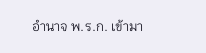อำนาจ พ.ร.ก. เข้ามา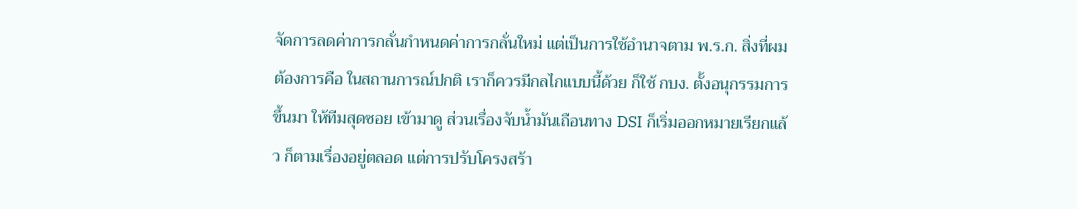จัดการลดค่าการกลั่นกำหนดค่าการกลั่นใหม่ แต่เป็นการใช้อำนาจตาม พ.ร.ก. สิ่งที่ผมต้องการคือ ในสถานการณ์ปกติ เราก็ควรมีกลไกแบบนี้ด้วย ก็ใช้ กบง. ตั้งอนุกรรมการขึ้นมา ให้ทีมสุดซอย เข้ามาดู ส่วนเรื่องจับน้ำมันเถือนทาง DSI ก็เริ่มออกหมายเรียกแล้ว ก็ตามเรื่องอยู่ตลอด แต่การปรับโครงสร้า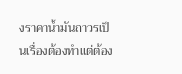งราคาน้ำมันถาวรเป็นเรื่องต้องทำแต่ต้อง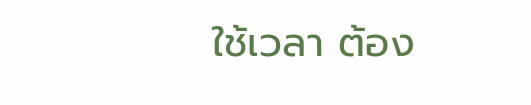ใช้เวลา ต้อง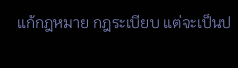แก้กฎหมาย กฎระเบียบ แต่จะเป็นป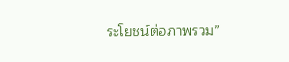ระโยชน์ต่อภาพรวม”